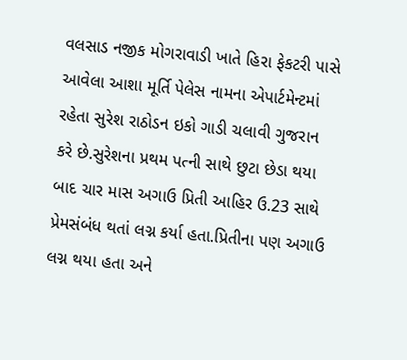વલસાડ નજીક મોગરાવાડી ખાતે હિરા ફેકટરી પાસે આવેલા આશા મૂર્તિ પેલેસ નામના એપાર્ટમેન્ટમાં રહેતા સુરેશ રાઠોડન ઇકો ગાડી ચલાવી ગુજરાન કરે છે.સુરેશના પ્રથમ પત્ની સાથે છુટા છેડા થયા બાદ ચાર માસ અગાઉ પ્રિતી આહિર ઉ.23 સાથે પ્રેમસંબંધ થતાં લગ્ન કર્યા હતા.પ્રિતીના પણ અગાઉ લગ્ન થયા હતા અને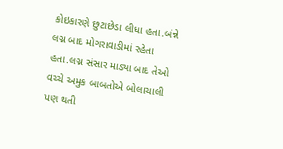કોઇકારણે છુટાછેડા લીધા હતા.બંન્ને લગ્ન બાદ મોગરાવાડીમાં રહેતા હતા.લગ્ન સંસાર માડ્યા બાદ તેઓ વચ્ચે અમુક બાબતોએ બોલાચાલી પણ થતી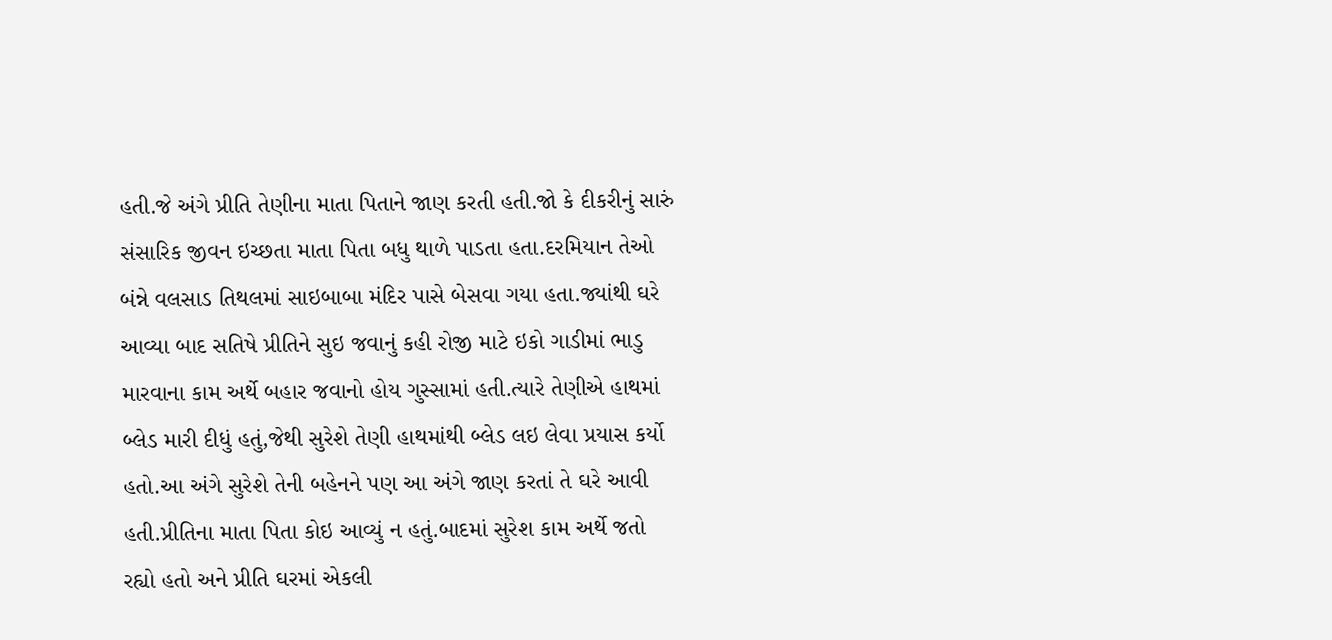હતી.જે અંગે પ્રીતિ તેણીના માતા પિતાને જાણ કરતી હતી.જો કે દીકરીનું સારું સંસારિક જીવન ઇચ્છતા માતા પિતા બધુ થાળે પાડતા હતા.દરમિયાન તેઓ બંન્ને વલસાડ તિથલમાં સાઇબાબા મંદિર પાસે બેસવા ગયા હતા.જ્યાંથી ઘરે આવ્યા બાદ સતિષે પ્રીતિને સુઇ જવાનું કહી રોજી માટે ઇકો ગાડીમાં ભાડુ મારવાના કામ અર્થે બહાર જવાનો હોય ગુસ્સામાં હતી.ત્યારે તેણીએ હાથમાં બ્લેડ મારી દીધું હતું,જેથી સુરેશે તેણી હાથમાંથી બ્લેડ લઇ લેવા પ્રયાસ કર્યો હતો.આ અંગે સુરેશે તેની બહેનને પણ આ અંગે જાણ કરતાં તે ઘરે આવી હતી.પ્રીતિના માતા પિતા કોઇ આવ્યું ન હતું.બાદમાં સુરેશ કામ અર્થે જતો રહ્યો હતો અને પ્રીતિ ઘરમાં એકલી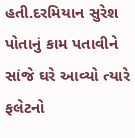હતી.દરમિયાન સુરેશ પોતાનું કામ પતાવીને સાંજે ઘરે આવ્યો ત્યારે ફલેટનો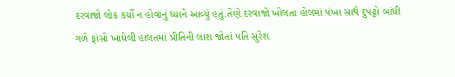દરવાજો લોક કર્યો ન હોવાનું ધ્યાને આવ્યું હતું.તેણે દરવાજો ખોલતા હોલમાં પંખા સાથે દુપટ્ટો બાંધી ગળે ફાંસો ખાધેલી હાલતમાં પ્રીતિની લાશ જોતાં પતિ સુરેશ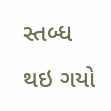સ્તબ્ધ થઇ ગયો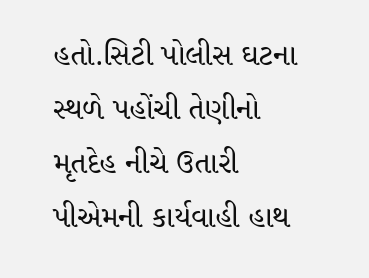હતો.સિટી પોલીસ ઘટના સ્થળે પહોંચી તેણીનો મૃતદેહ નીચે ઉતારી પીએમની કાર્યવાહી હાથ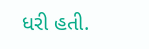ધરી હતી.